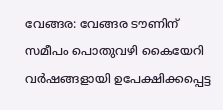വേങ്ങര: വേങ്ങര ടൗണിന് സമീപം പൊതുവഴി കൈയേറി വർഷങ്ങളായി ഉപേക്ഷിക്കപ്പെട്ട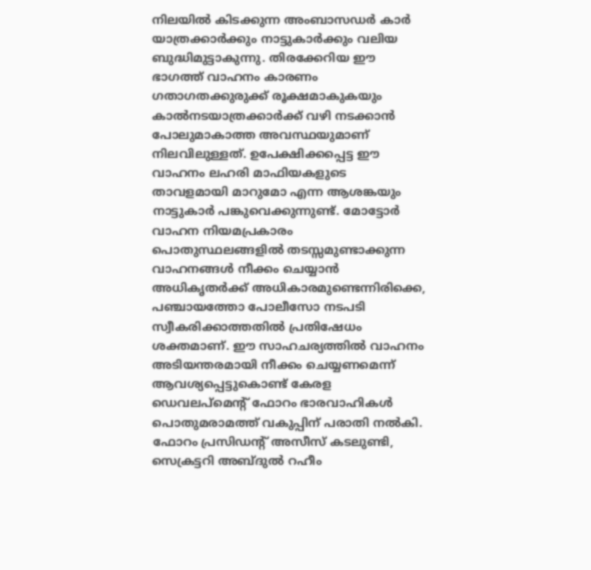നിലയിൽ കിടക്കുന്ന അംബാസഡർ കാർ യാത്രക്കാർക്കും നാട്ടുകാർക്കും വലിയ ബുദ്ധിമുട്ടാകുന്നു. തിരക്കേറിയ ഈ ഭാഗത്ത് വാഹനം കാരണം ഗതാഗതക്കുരുക്ക് രൂക്ഷമാകുകയും കാൽനടയാത്രക്കാർക്ക് വഴി നടക്കാൻ പോലുമാകാത്ത അവസ്ഥയുമാണ് നിലവിലുള്ളത്. ഉപേക്ഷിക്കപ്പെട്ട ഈ വാഹനം ലഹരി മാഫിയകളുടെ താവളമായി മാറുമോ എന്ന ആശങ്കയും നാട്ടുകാർ പങ്കുവെക്കുന്നുണ്ട്. മോട്ടോർ വാഹന നിയമപ്രകാരം പൊതുസ്ഥലങ്ങളിൽ തടസ്സമുണ്ടാക്കുന്ന വാഹനങ്ങൾ നീക്കം ചെയ്യാൻ അധികൃതർക്ക് അധികാരമുണ്ടെന്നിരിക്കെ, പഞ്ചായത്തോ പോലീസോ നടപടി സ്വീകരിക്കാത്തതിൽ പ്രതിഷേധം ശക്തമാണ്. ഈ സാഹചര്യത്തിൽ വാഹനം അടിയന്തരമായി നീക്കം ചെയ്യണമെന്ന് ആവശ്യപ്പെട്ടുകൊണ്ട് കേരള ഡെവലപ്മെന്റ് ഫോറം ഭാരവാഹികൾ പൊതുമരാമത്ത് വകുപ്പിന് പരാതി നൽകി. ഫോറം പ്രസിഡന്റ് അസീസ് കടലുണ്ടി, സെക്രട്ടറി അബ്ദുൽ റഹീം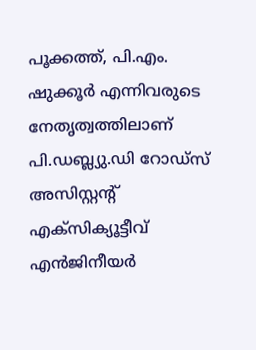പൂക്കത്ത്, പി.എം. ഷുക്കൂർ എന്നിവരുടെ നേതൃത്വത്തിലാണ് പി.ഡബ്ല്യു.ഡി റോഡ്സ് അസിസ്റ്റന്റ് എക്സിക്യൂട്ടീവ് എൻജിനീയർ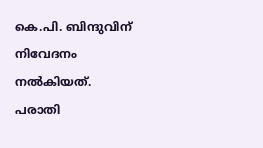കെ.പി. ബിന്ദുവിന് നിവേദനം നൽകിയത്. പരാതി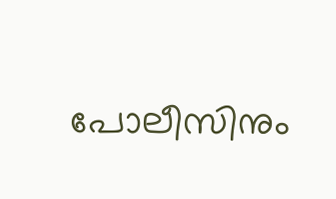പോലീസിനും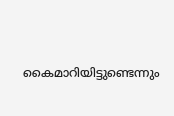കൈമാറിയിട്ടുണ്ടെന്നും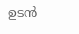ഉടൻ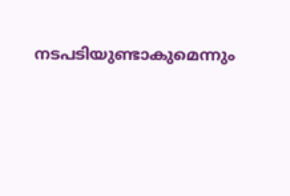നടപടിയുണ്ടാകുമെന്നും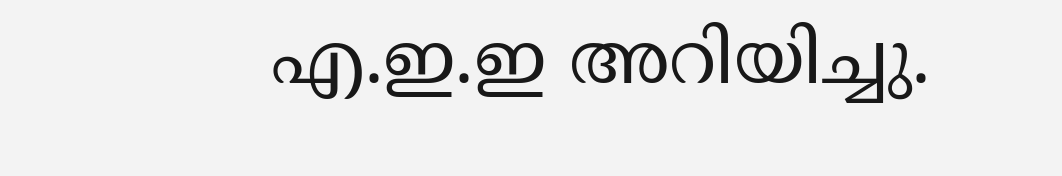എ.ഇ.ഇ അറിയിച്ചു.